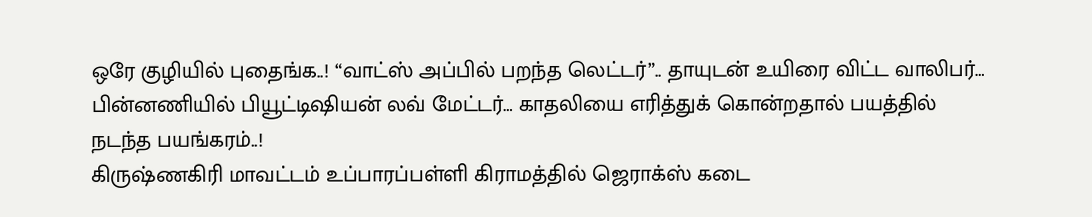ஒரே குழியில் புதைங்க..! “வாட்ஸ் அப்பில் பறந்த லெட்டர்”.. தாயுடன் உயிரை விட்ட வாலிபர்… பின்னணியில் பியூட்டிஷியன் லவ் மேட்டர்… காதலியை எரித்துக் கொன்றதால் பயத்தில் நடந்த பயங்கரம்..!
கிருஷ்ணகிரி மாவட்டம் உப்பாரப்பள்ளி கிராமத்தில் ஜெராக்ஸ் கடை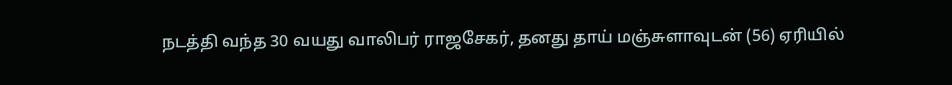நடத்தி வந்த 30 வயது வாலிபர் ராஜசேகர், தனது தாய் மஞ்சுளாவுடன் (56) ஏரியில்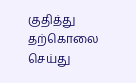குதித்து தற்கொலை செய்து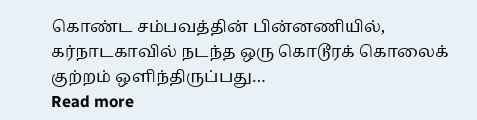கொண்ட சம்பவத்தின் பின்னணியில், கர்நாடகாவில் நடந்த ஒரு கொடூரக் கொலைக் குற்றம் ஒளிந்திருப்பது…
Read more